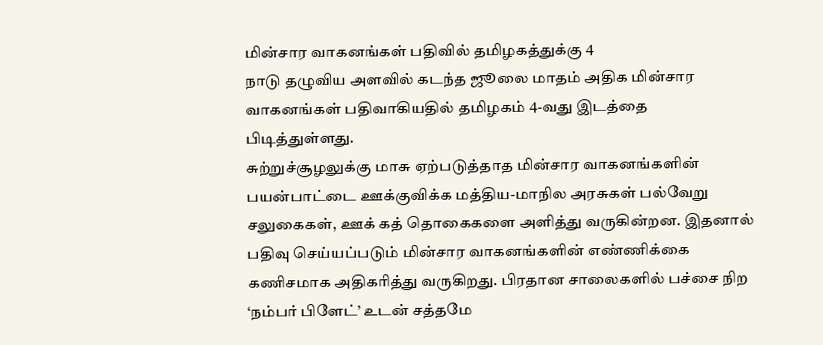மின்சார வாகனங்கள் பதிவில் தமிழகத்துக்கு 4
நாடு தழுவிய அளவில் கடந்த ஜூலை மாதம் அதிக மின்சார வாகனங்கள் பதிவாகியதில் தமிழகம் 4-வது இடத்தை பிடித்துள்ளது.
சுற்றுச்சூழலுக்கு மாசு ஏற்படுத்தாத மின்சார வாகனங்களின் பயன்பாட்டை ஊக்குவிக்க மத்திய-மாநில அரசுகள் பல்வேறு சலுகைகள், ஊக் கத் தொகைகளை அளித்து வருகின்றன. இதனால் பதிவு செய்யப்படும் மின்சார வாகனங்களின் எண்ணிக்கை கணிசமாக அதிகரித்து வருகிறது. பிரதான சாலைகளில் பச்சை நிற ‘நம்பர் பிளேட்’ உடன் சத்தமே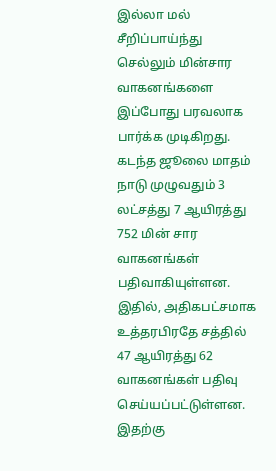இல்லா மல் சீறிப்பாய்ந்து செல்லும் மின்சார வாகனங்களை இப்போது பரவலாக பார்க்க முடிகிறது.
கடந்த ஜூலை மாதம் நாடு முழுவதும் 3 லட்சத்து 7 ஆயிரத்து 752 மின் சார வாகனங்கள் பதிவாகியுள்ளன. இதில், அதிகபட்சமாக உத்தரபிரதே சத்தில் 47 ஆயிரத்து 62 வாகனங்கள் பதிவு செய்யப்பட்டுள்ளன. இதற்கு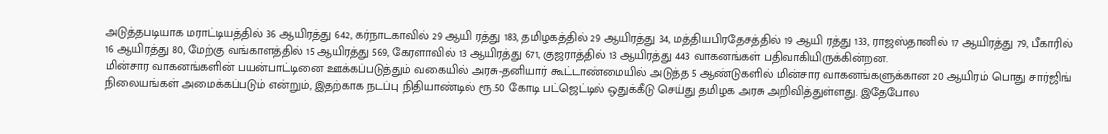அடுத்தபடியாக மராட்டியத்தில் 36 ஆயிரத்து 642, கர்நாடகாவில் 29 ஆயி ரத்து 183, தமிழகத்தில் 29 ஆயிரத்து 34, மத்தியபிரதேசத்தில் 19 ஆயி ரத்து 133, ராஜஸ்தானில் 17 ஆயிரத்து 79, பீகாரில் 16 ஆயிரத்து 80, மேற்கு வங்காளத்தில் 15 ஆயிரத்து 569, கேரளாவில் 13 ஆயிரத்து 671, குஜராத்தில் 13 ஆயிரத்து 443 வாகனங்கள் பதிவாகியிருக்கின்றன.
மின்சார வாகனங்களின் பயன்பாட்டினை ஊக்கப்படுத்தும் வகையில் அரசு-தனியார் கூட்டாண்மையில் அடுத்த 5 ஆண்டுகளில் மின்சார வாகனங்களுக்கான 20 ஆயிரம் பொது சார்ஜிங் நிலையங்கள் அமைக்கப்படும் என்றும், இதற்காக நடப்பு நிதியாண்டில் ரூ.50 கோடி பட்ஜெட்டில் ஒதுக்கீடு செய்து தமிழக அரசு அறிவித்துள்ளது. இதேபோல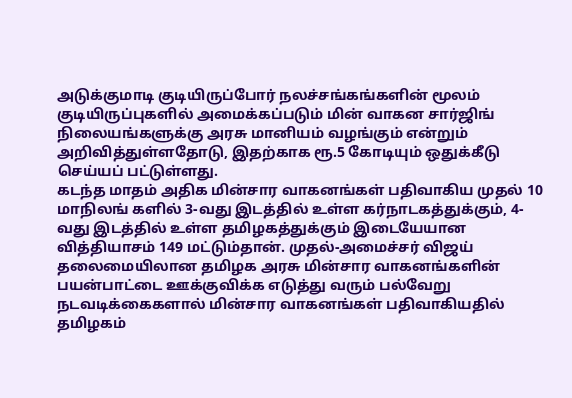அடுக்குமாடி குடியிருப்போர் நலச்சங்கங்களின் மூலம் குடியிருப்புகளில் அமைக்கப்படும் மின் வாகன சார்ஜிங் நிலையங்களுக்கு அரசு மானியம் வழங்கும் என்றும் அறிவித்துள்ளதோடு, இதற்காக ரூ.5 கோடியும் ஒதுக்கீடு செய்யப் பட்டுள்ளது.
கடந்த மாதம் அதிக மின்சார வாகனங்கள் பதிவாகிய முதல் 10 மாநிலங் களில் 3-வது இடத்தில் உள்ள கர்நாடகத்துக்கும், 4-வது இடத்தில் உள்ள தமிழகத்துக்கும் இடையேயான வித்தியாசம் 149 மட்டும்தான். முதல்-அமைச்சர் விஜய் தலைமையிலான தமிழக அரசு மின்சார வாகனங்களின் பயன்பாட்டை ஊக்குவிக்க எடுத்து வரும் பல்வேறு நடவடிக்கைகளால் மின்சார வாகனங்கள் பதிவாகியதில் தமிழகம்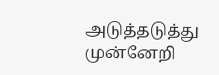அடுத்தடுத்து முன்னேறி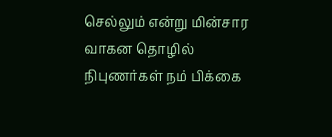செல்லும் என்று மின்சார வாகன தொழில் நிபுணர்கள் நம் பிக்கை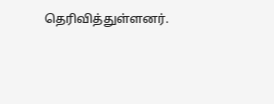தெரிவித்துள்ளனர்.